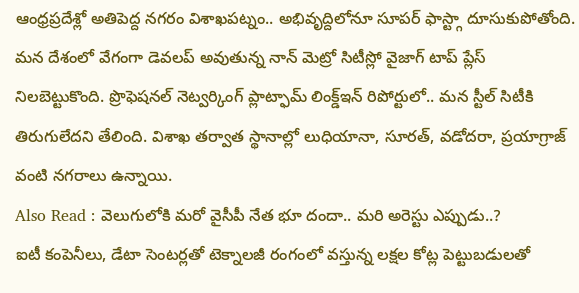ఆంధ్రప్రదేశ్లో అతిపెద్ద నగరం విశాఖపట్నం.. అభివృద్దిలోనూ సూపర్ ఫాస్ట్గా దూసుకుపోతోంది. మన దేశంలో వేగంగా డెవలప్ అవుతున్న నాన్ మెట్రో సిటీస్లో వైజాగ్ టాప్ ప్లేస్ నిలబెట్టుకొంది. ప్రొఫెషనల్ నెట్వర్కింగ్ ప్లాట్ఫామ్ లింక్డ్ఇన్ రిపోర్టులో.. మన స్టీల్ సిటీకి తిరుగులేదని తేలింది. విశాఖ తర్వాత స్థానాల్లో లుధియానా, సూరత్, వడోదరా, ప్రయాగ్రాజ్ వంటి నగరాలు ఉన్నాయి.
Also Read : వెలుగులోకి మరో వైసీపీ నేత భూ దందా.. మరి అరెస్టు ఎప్పుడు..?
ఐటీ కంపెనీలు, డేటా సెంటర్లతో టెక్నాలజీ రంగంలో వస్తున్న లక్షల కోట్ల పెట్టుబడులతో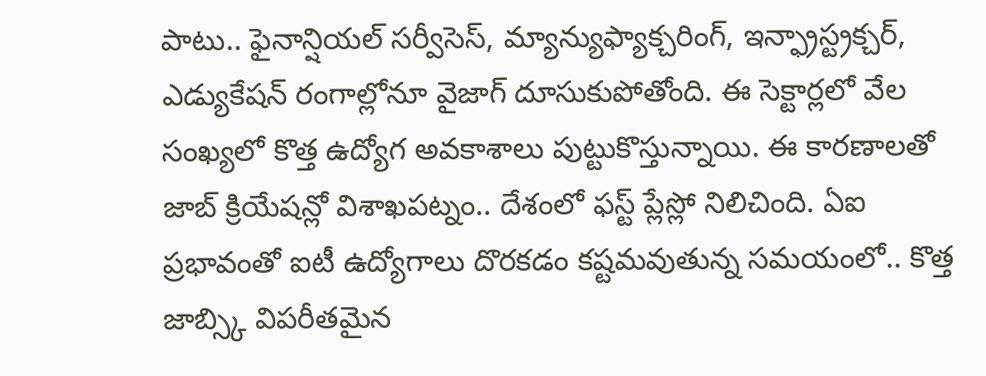పాటు.. ఫైనాన్షియల్ సర్వీసెస్, మ్యాన్యుఫ్యాక్చరింగ్, ఇన్ఫ్రాస్ట్రక్చర్, ఎడ్యుకేషన్ రంగాల్లోనూ వైజాగ్ దూసుకుపోతోంది. ఈ సెక్టార్లలో వేల సంఖ్యలో కొత్త ఉద్యోగ అవకాశాలు పుట్టుకొస్తున్నాయి. ఈ కారణాలతో జాబ్ క్రియేషన్లో విశాఖపట్నం.. దేశంలో ఫస్ట్ ప్లేస్లో నిలిచింది. ఏఐ ప్రభావంతో ఐటీ ఉద్యోగాలు దొరకడం కష్టమవుతున్న సమయంలో.. కొత్త జాబ్స్కి విపరీతమైన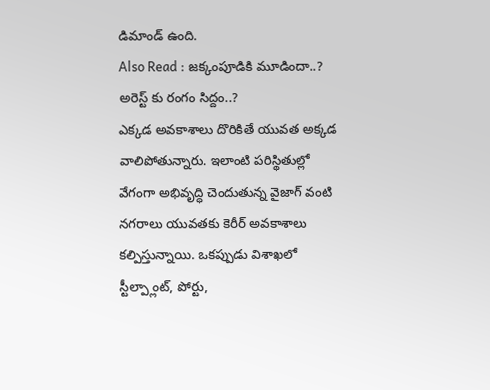డిమాండ్ ఉంది.
Also Read : జక్కంపూడికి మూడిందా..? అరెస్ట్ కు రంగం సిద్దం..?
ఎక్కడ అవకాశాలు దొరికితే యువత అక్కడ వాలిపోతున్నారు. ఇలాంటి పరిస్థితుల్లో వేగంగా అభివృద్ధి చెందుతున్న వైజాగ్ వంటి నగరాలు యువతకు కెరీర్ అవకాశాలు కల్పిస్తున్నాయి. ఒకప్పుడు విశాఖలో స్టీల్ప్లాంట్, పోర్టు,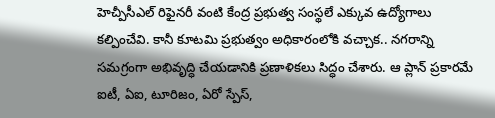హెచ్పీసీఎల్ రిఫైనరీ వంటి కేంద్ర ప్రభుత్వ సంస్థలే ఎక్కువ ఉద్యోగాలు కల్పించేవి. కానీ కూటమి ప్రభుత్వం అధికారంలోకి వచ్చాక.. నగరాన్ని సమగ్రంగా అభివృద్ధి చేయడానికి ప్రణాళికలు సిద్ధం చేశారు. ఆ ప్లాన్ ప్రకారమే ఐటీ, ఏఐ, టూరిజం, ఏరో స్పేస్,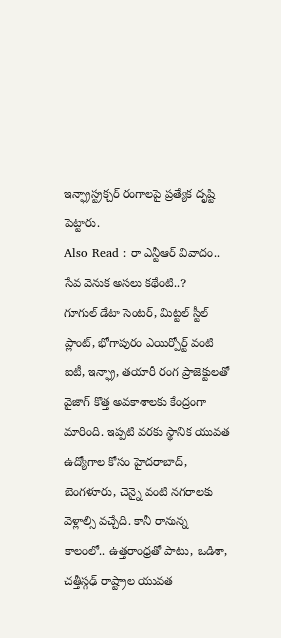ఇన్ఫ్రాస్ట్రక్చర్ రంగాలపై ప్రత్యేక దృష్టి పెట్టారు.
Also Read : రా ఎన్టీఆర్ వివాదం.. సేవ వెనుక అసలు కథేంటి..?
గూగుల్ డేటా సెంటర్, మిట్టల్ స్టీల్ ప్లాంట్, భోగాపురం ఎయిర్పోర్ట్ వంటి ఐటీ, ఇన్ఫ్రా, తయారీ రంగ ప్రాజెక్టులతో వైజాగ్ కొత్త అవకాశాలకు కేంద్రంగా మారింది. ఇప్పటి వరకు స్థానిక యువత ఉద్యోగాల కోసం హైదరాబాద్, బెంగళూరు, చెన్నై వంటి నగరాలకు వెళ్లాల్సి వచ్చేది. కానీ రానున్న కాలంలో.. ఉత్తరాంధ్రతో పాటు, ఒడిశా, చత్తీస్గఢ్ రాష్ట్రాల యువత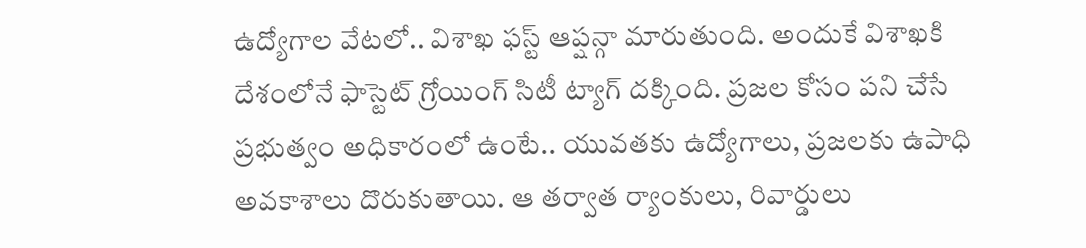ఉద్యోగాల వేటలో.. విశాఖ ఫస్ట్ ఆప్షన్గా మారుతుంది. అందుకే విశాఖకి దేశంలోనే ఫాస్టెట్ గ్రోయింగ్ సిటీ ట్యాగ్ దక్కింది. ప్రజల కోసం పని చేసే ప్రభుత్వం అధికారంలో ఉంటే.. యువతకు ఉద్యోగాలు, ప్రజలకు ఉపాధి అవకాశాలు దొరుకుతాయి. ఆ తర్వాత ర్యాంకులు, రివార్డులు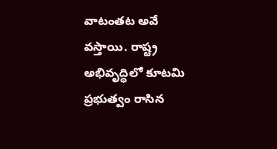వాటంతట అవే వస్తాయి. రాష్ట్ర అభివృద్ధిలో కూటమి ప్రభుత్వం రాసిన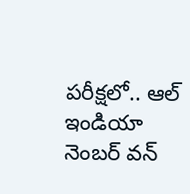పరీక్షలో.. ఆల్ ఇండియా నెంబర్ వన్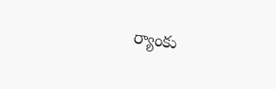ర్యాంకు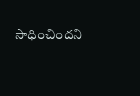సాధించిందని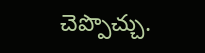చెప్పొచ్చు.